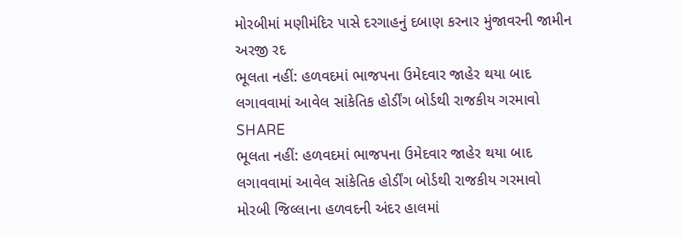મોરબીમાં મણીમંદિર પાસે દરગાહનું દબાણ કરનાર મુંજાવરની જામીન અરજી રદ
ભૂલતા નહીં: હળવદમાં ભાજપના ઉમેદવાર જાહેર થયા બાદ લગાવવામાં આવેલ સાંકેતિક હોર્ડીંગ બોર્ડથી રાજકીય ગરમાવો
SHARE
ભૂલતા નહીં: હળવદમાં ભાજપના ઉમેદવાર જાહેર થયા બાદ લગાવવામાં આવેલ સાંકેતિક હોર્ડીંગ બોર્ડથી રાજકીય ગરમાવો
મોરબી જિલ્લાના હળવદની અંદર હાલમાં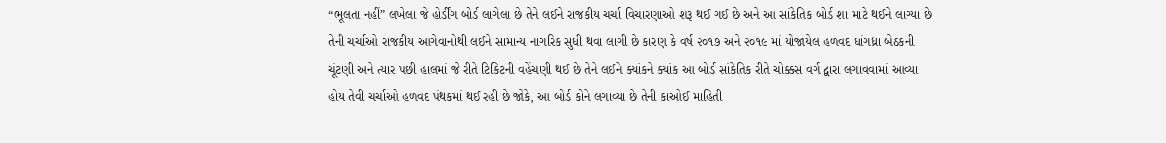“ભૂલતા નહીં” લખેલા જે હોર્ડીંગ બોર્ડ લાગેલા છે તેને લઈને રાજકીય ચર્ચા વિચારણાઓ શરૂ થઈ ગઈ છે અને આ સાંકેતિક બોર્ડ શા માટે થઈને લાગ્યા છે તેની ચર્ચાઓ રાજકીય આગેવાનોથી લઈને સામાન્ય નાગરિક સુધી થવા લાગી છે કારણ કે વર્ષ ૨૦૧૭ અને ૨૦૧૯ માં યોજાયેલ હળવદ ધાંગધ્રા બેઠકની ચૂંટણી અને ત્યાર પછી હાલમાં જે રીતે ટિકિટની વહેંચણી થઈ છે તેને લઈને ક્યાંકને ક્યાંક આ બોર્ડ સાંકેતિક રીતે ચોક્કસ વર્ગ દ્વારા લગાવવામાં આવ્યા હોય તેવી ચર્ચાઓ હળવદ પંથકમાં થઈ રહી છે જોકે, આ બોર્ડ કોને લગાવ્યા છે તેની કાઓઈ માહિતી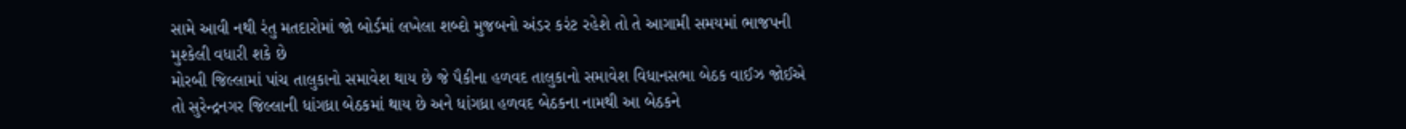સામે આવી નથી રંતુ મતદારોમાં જો બોર્ડમાં લખેલા શબ્દો મુજબનો અંડર કરંટ રહેશે તો તે આગામી સમયમાં ભાજપની મુશ્કેલી વધારી શકે છે
મોરબી જિલ્લામાં પાંચ તાલુકાનો સમાવેશ થાય છે જે પૈકીના હળવદ તાલુકાનો સમાવેશ વિધાનસભા બેઠક વાઈઝ જોઈએ તો સુરેન્દ્રનગર જિલ્લાની ધાંગધ્રા બેઠકમાં થાય છે અને ધાંગધ્રા હળવદ બેઠકના નામથી આ બેઠકને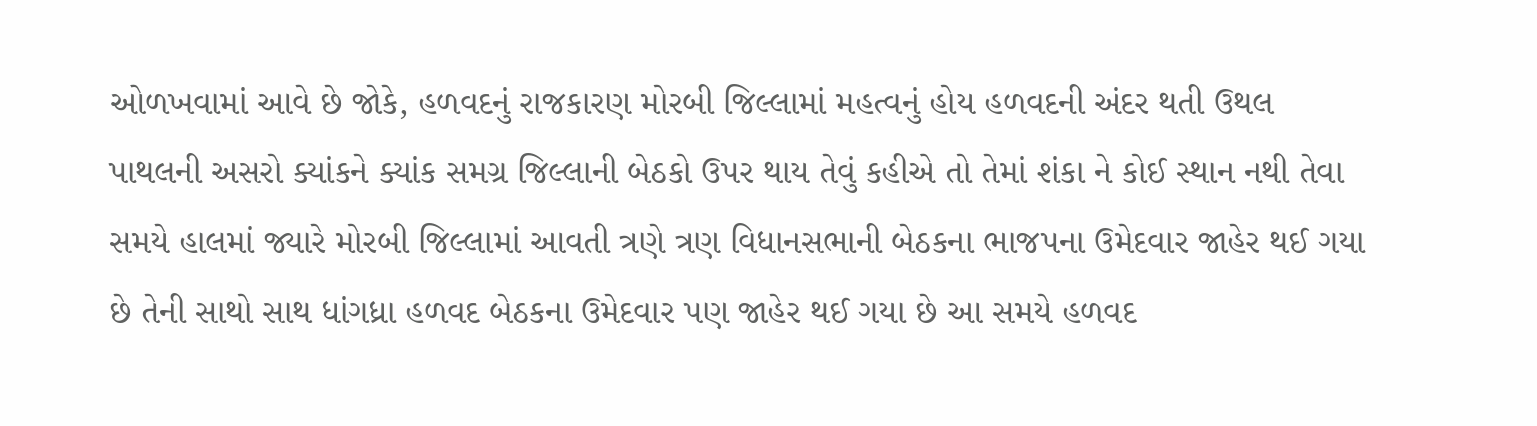ઓળખવામાં આવે છે જોકે, હળવદનું રાજકારણ મોરબી જિલ્લામાં મહત્વનું હોય હળવદની અંદર થતી ઉથલ પાથલની અસરો ક્યાંકને ક્યાંક સમગ્ર જિલ્લાની બેઠકો ઉપર થાય તેવું કહીએ તો તેમાં શંકા ને કોઈ સ્થાન નથી તેવા સમયે હાલમાં જ્યારે મોરબી જિલ્લામાં આવતી ત્રણે ત્રણ વિધાનસભાની બેઠકના ભાજપના ઉમેદવાર જાહેર થઈ ગયા છે તેની સાથો સાથ ધાંગધ્રા હળવદ બેઠકના ઉમેદવાર પણ જાહેર થઈ ગયા છે આ સમયે હળવદ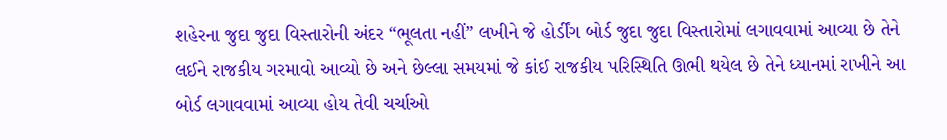શહેરના જુદા જુદા વિસ્તારોની અંદર “ભૂલતા નહીં” લખીને જે હોર્ડીંગ બોર્ડ જુદા જુદા વિસ્તારોમાં લગાવવામાં આવ્યા છે તેને લઈને રાજકીય ગરમાવો આવ્યો છે અને છેલ્લા સમયમાં જે કાંઈ રાજકીય પરિસ્થિતિ ઊભી થયેલ છે તેને ધ્યાનમાં રાખીને આ બોર્ડ લગાવવામાં આવ્યા હોય તેવી ચર્ચાઓ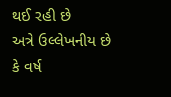થઈ રહી છે
અત્રે ઉલ્લેખનીય છે કે વર્ષ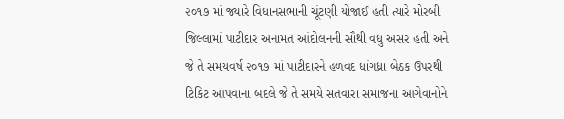૨૦૧૭ માં જ્યારે વિધાનસભાની ચૂંટણી યોજાઈ હતી ત્યારે મોરબી જિલ્લામાં પાટીદાર અનામત આંદોલનની સૌથી વધુ અસર હતી અને જે તે સમયવર્ષ ૨૦૧૭ માં પાટીદારને હળવદ ધાંગધ્રા બેઠક ઉપરથી ટિકિટ આપવાના બદલે જે તે સમયે સતવારા સમાજના આગેવાનોને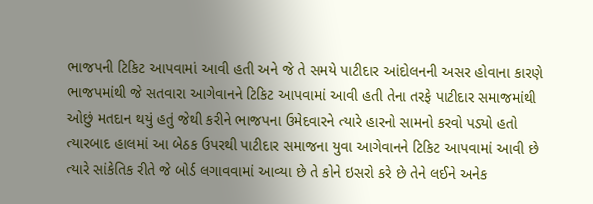ભાજપની ટિકિટ આપવામાં આવી હતી અને જે તે સમયે પાટીદાર આંદોલનની અસર હોવાના કારણે ભાજપમાંથી જે સતવારા આગેવાનને ટિકિટ આપવામાં આવી હતી તેના તરફે પાટીદાર સમાજમાંથી ઓછું મતદાન થયું હતું જેથી કરીને ભાજપના ઉમેદવારને ત્યારે હારનો સામનો કરવો પડ્યો હતો ત્યારબાદ હાલમાં આ બેઠક ઉપરથી પાટીદાર સમાજના યુવા આગેવાનને ટિકિટ આપવામાં આવી છે ત્યારે સાંકેતિક રીતે જે બોર્ડ લગાવવામાં આવ્યા છે તે કોને ઇસરો કરે છે તેને લઈને અનેક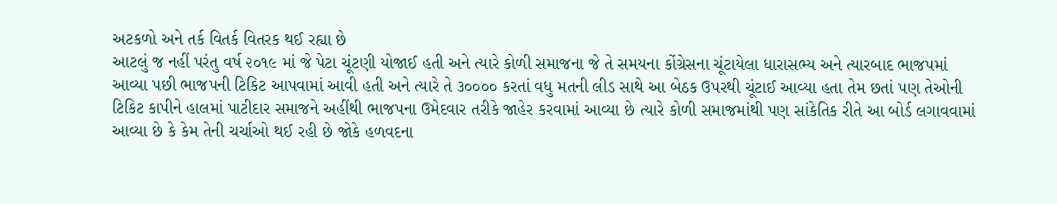અટકળો અને તર્ક વિતર્ક વિતરક થઈ રહ્યા છે
આટલું જ નહીં પરંતુ વર્ષ ૨૦૧૯ માં જે પેટા ચૂંટણી યોજાઈ હતી અને ત્યારે કોળી સમાજના જે તે સમયના કોંગ્રેસના ચૂંટાયેલા ધારાસભ્ય અને ત્યારબાદ ભાજપમાં આવ્યા પછી ભાજપની ટિકિટ આપવામાં આવી હતી અને ત્યારે તે ૩૦૦૦૦ કરતાં વધુ મતની લીડ સાથે આ બેઠક ઉપરથી ચૂંટાઈ આવ્યા હતા તેમ છતાં પણ તેઓની ટિકિટ કાપીને હાલમાં પાટીદાર સમાજને અહીંથી ભાજપના ઉમેદવાર તરીકે જાહેર કરવામાં આવ્યા છે ત્યારે કોળી સમાજમાંથી પણ સાંકેતિક રીતે આ બોર્ડ લગાવવામાં આવ્યા છે કે કેમ તેની ચર્ચાઓ થઈ રહી છે જોકે હળવદના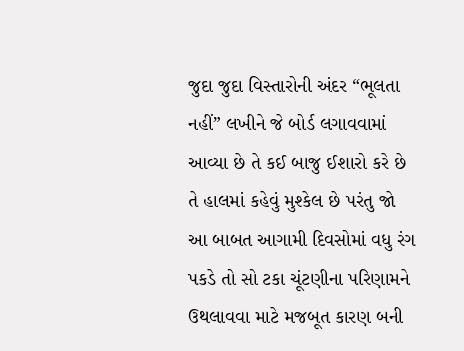જુદા જુદા વિસ્તારોની અંદર “ભૂલતા નહીં” લખીને જે બોર્ડ લગાવવામાં આવ્યા છે તે કઈ બાજુ ઈશારો કરે છે તે હાલમાં કહેવું મુશ્કેલ છે પરંતુ જો આ બાબત આગામી દિવસોમાં વધુ રંગ પકડે તો સો ટકા ચૂંટણીના પરિણામને ઉથલાવવા માટે મજબૂત કારણ બની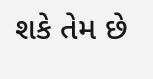શકે તેમ છે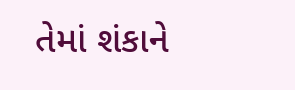તેમાં શંકાને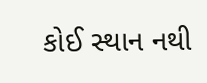કોઈ સ્થાન નથી